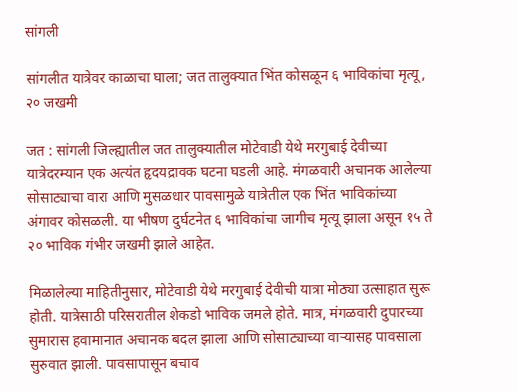सांगली

सांगलीत यात्रेवर काळाचा घाला; जत तालुक्यात भिंत कोसळून ६ भाविकांचा मृत्यू, २० जखमी

जत : सांगली जिल्ह्यातील जत तालुक्यातील मोटेवाडी येथे मरगुबाई देवीच्या यात्रेदरम्यान एक अत्यंत हृदयद्रावक घटना घडली आहे. मंगळवारी अचानक आलेल्या सोसाट्याचा वारा आणि मुसळधार पावसामुळे यात्रेतील एक भिंत भाविकांच्या अंगावर कोसळली. या भीषण दुर्घटनेत ६ भाविकांचा जागीच मृत्यू झाला असून १५ ते २० भाविक गंभीर जखमी झाले आहेत.

मिळालेल्या माहितीनुसार, मोटेवाडी येथे मरगुबाई देवीची यात्रा मोठ्या उत्साहात सुरू होती. यात्रेसाठी परिसरातील शेकडो भाविक जमले होते. मात्र, मंगळवारी दुपारच्या सुमारास हवामानात अचानक बदल झाला आणि सोसाट्याच्या वाऱ्यासह पावसाला सुरुवात झाली. पावसापासून बचाव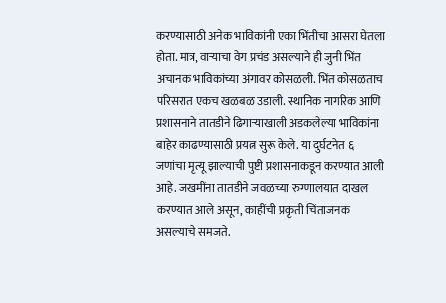करण्यासाठी अनेक भाविकांनी एका भिंतीचा आसरा घेतला होता. मात्र, वाऱ्याचा वेग प्रचंड असल्याने ही जुनी भिंत अचानक भाविकांच्या अंगावर कोसळली. भिंत कोसळताच परिसरात एकच खळबळ उडाली. स्थानिक नागरिक आणि प्रशासनाने तातडीने ढिगाऱ्याखाली अडकलेल्या भाविकांना बाहेर काढण्यासाठी प्रयत्न सुरू केले. या दुर्घटनेत ६ जणांचा मृत्यू झाल्याची पुष्टी प्रशासनाकडून करण्यात आली आहे. जखमींना तातडीने जवळच्या रुग्णालयात दाखल करण्यात आले असून, काहींची प्रकृती चिंताजनक असल्याचे समजते.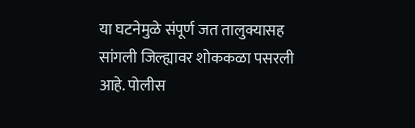या घटनेमुळे संपूर्ण जत तालुक्यासह सांगली जिल्ह्यावर शोककळा पसरली आहे. पोलीस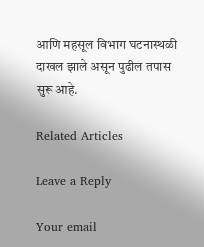आणि महसूल विभाग घटनास्थळी दाखल झाले असून पुढील तपास सुरू आहे.

Related Articles

Leave a Reply

Your email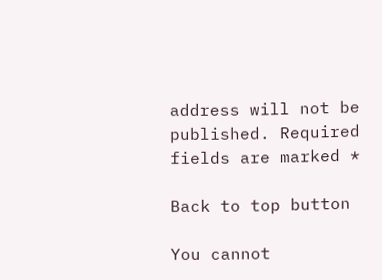address will not be published. Required fields are marked *

Back to top button

You cannot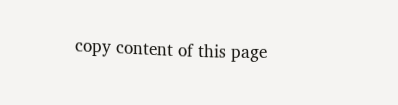copy content of this page